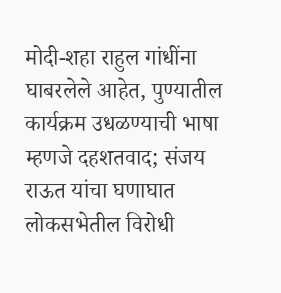मोदी-शहा राहुल गांधींना घाबरलेले आहेत, पुण्यातील कार्यक्रम उधळण्याची भाषा म्हणजे दहशतवाद; संजय राऊत यांचा घणाघात
लोकसभेतील विरोधी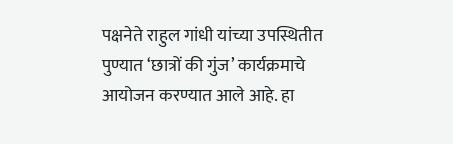पक्षनेते राहुल गांधी यांच्या उपस्थितीत पुण्यात ‘छात्रों की गुंज’ कार्यक्रमाचे आयोजन करण्यात आले आहे. हा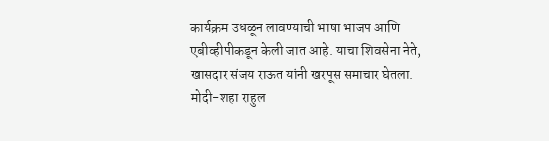कार्यक्रम उधळून लावण्याची भाषा भाजप आणि एबीव्हीपीकडून केली जात आहे. याचा शिवसेना नेते, खासदार संजय राऊत यांनी खरपूस समाचार घेतला. मोदी-शहा राहुल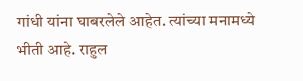गांधी यांना घाबरलेले आहेत. त्यांच्या मनामध्ये भीती आहे. राहुल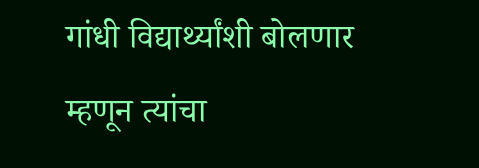गांधी विद्यार्थ्यांशी बोलणार म्हणून त्यांचा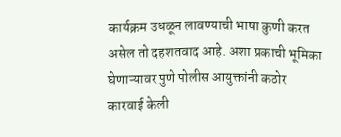कार्यक्रम उधळून लावण्याची भाषा कुणी करत असेल तो दहशतवाद आहे. अशा प्रकाची भूमिका घेणाऱ्यावर पुणे पोलीस आयुक्तांनी कठोर कारवाई केली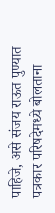पाहिजे, असे संजय राऊत पुण्यात पत्रकार परिषदेमध्ये बोलताना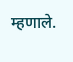म्हणाले.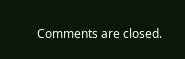Comments are closed.